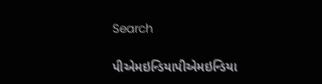Search

પીએમઇન્ડિયાપીએમઇન્ડિયા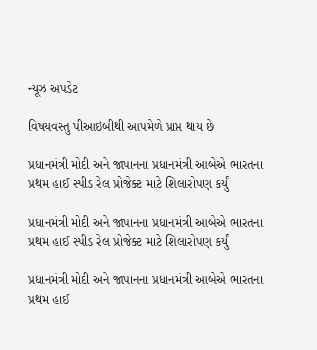ન્યૂઝ અપડેટ

વિષયવસ્તુ પીઆઇબીથી આપમેળે પ્રાપ્ત થાય છે

પ્રધાનમંત્રી મોદી અને જાપાનના પ્રધાનમંત્રી આબેએ ભારતના પ્રથમ હાઈ સ્પીડ રેલ પ્રોજેક્ટ માટે શિલારોપણ કર્યું

પ્રધાનમંત્રી મોદી અને જાપાનના પ્રધાનમંત્રી આબેએ ભારતના પ્રથમ હાઈ સ્પીડ રેલ પ્રોજેક્ટ માટે શિલારોપણ કર્યું

પ્રધાનમંત્રી મોદી અને જાપાનના પ્રધાનમંત્રી આબેએ ભારતના પ્રથમ હાઈ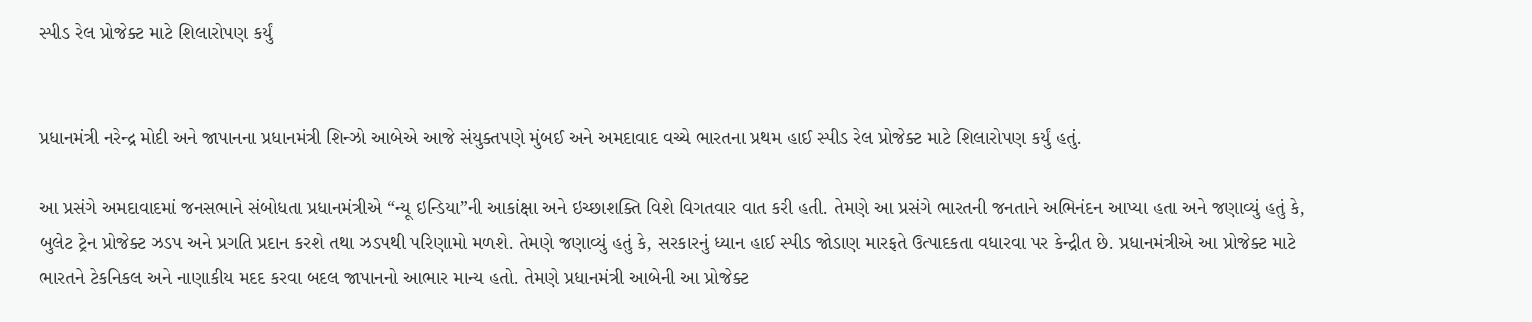સ્પીડ રેલ પ્રોજેક્ટ માટે શિલારોપણ કર્યું


પ્રધાનમંત્રી નરેન્દ્ર મોદી અને જાપાનના પ્રધાનમંત્રી શિન્ઝો આબેએ આજે સંયુક્તપણે મુંબઈ અને અમદાવાદ વચ્ચે ભારતના પ્રથમ હાઈ સ્પીડ રેલ પ્રોજેક્ટ માટે શિલારોપણ કર્યું હતું.

આ પ્રસંગે અમદાવાદમાં જનસભાને સંબોધતા પ્રધાનમંત્રીએ “ન્યૂ ઇન્ડિયા”ની આકાંક્ષા અને ઇચ્છાશક્તિ વિશે વિગતવાર વાત કરી હતી. તેમણે આ પ્રસંગે ભારતની જનતાને અભિનંદન આપ્યા હતા અને જણાવ્યું હતું કે, બુલેટ ટ્રેન પ્રોજેક્ટ ઝડપ અને પ્રગતિ પ્રદાન કરશે તથા ઝડપથી પરિણામો મળશે. તેમણે જણાવ્યું હતું કે, સરકારનું ધ્યાન હાઈ સ્પીડ જોડાણ મારફતે ઉત્પાદકતા વધારવા પર કેન્દ્રીત છે. પ્રધાનમંત્રીએ આ પ્રોજેક્ટ માટે ભારતને ટેકનિકલ અને નાણાકીય મદદ કરવા બદલ જાપાનનો આભાર માન્ય હતો. તેમણે પ્રધાનમંત્રી આબેની આ પ્રોજેક્ટ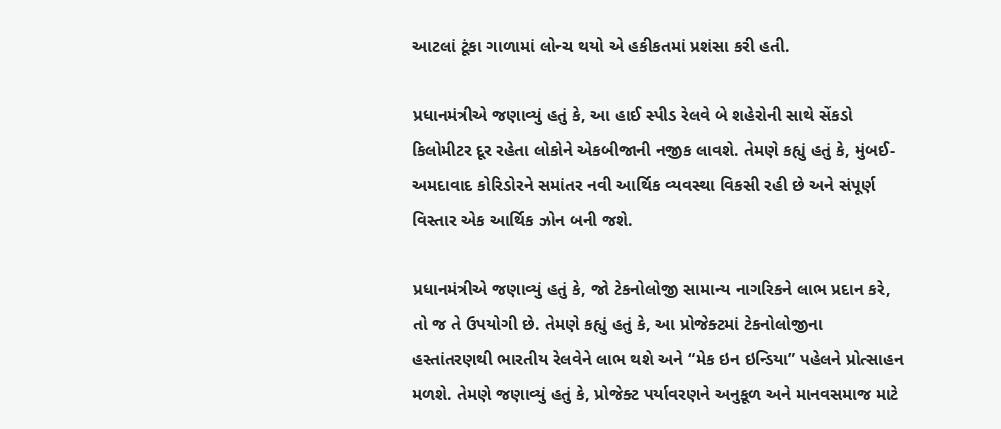આટલાં ટૂંકા ગાળામાં લોન્ચ થયો એ હકીકતમાં પ્રશંસા કરી હતી.

પ્રધાનમંત્રીએ જણાવ્યું હતું કે, આ હાઈ સ્પીડ રેલવે બે શહેરોની સાથે સેંકડો કિલોમીટર દૂર રહેતા લોકોને એકબીજાની નજીક લાવશે. તેમણે કહ્યું હતું કે, મુંબઈ-અમદાવાદ કોરિડોરને સમાંતર નવી આર્થિક વ્યવસ્થા વિકસી રહી છે અને સંપૂર્ણ વિસ્તાર એક આર્થિક ઝોન બની જશે.

પ્રધાનમંત્રીએ જણાવ્યું હતું કે, જો ટેકનોલોજી સામાન્ય નાગરિકને લાભ પ્રદાન કરે, તો જ તે ઉપયોગી છે. તેમણે કહ્યું હતું કે, આ પ્રોજેક્ટમાં ટેકનોલોજીના હસ્તાંતરણથી ભારતીય રેલવેને લાભ થશે અને “મેક ઇન ઇન્ડિયા” પહેલને પ્રોત્સાહન મળશે. તેમણે જણાવ્યું હતું કે, પ્રોજેક્ટ પર્યાવરણને અનુકૂળ અને માનવસમાજ માટે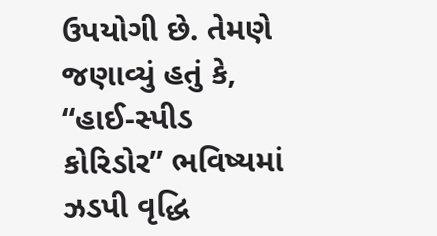ઉપયોગી છે. તેમણે જણાવ્યું હતું કે, “હાઈ-સ્પીડ કોરિડોર” ભવિષ્યમાં ઝડપી વૃદ્ધિ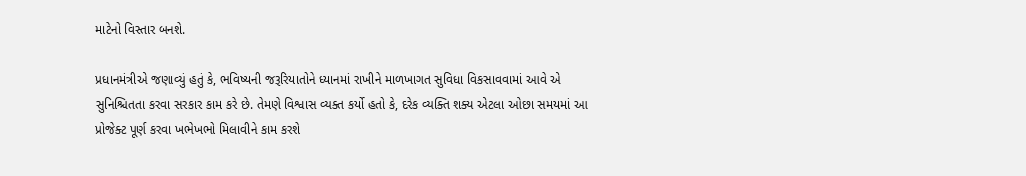માટેનો વિસ્તાર બનશે.

પ્રધાનમંત્રીએ જણાવ્યું હતું કે, ભવિષ્યની જરૂરિયાતોને ધ્યાનમાં રાખીને માળખાગત સુવિધા વિકસાવવામાં આવે એ સુનિશ્ચિતતા કરવા સરકાર કામ કરે છે. તેમણે વિશ્વાસ વ્યક્ત કર્યો હતો કે, દરેક વ્યક્તિ શક્ય એટલા ઓછા સમયમાં આ પ્રોજેક્ટ પૂર્ણ કરવા ખભેખભો મિલાવીને કામ કરશે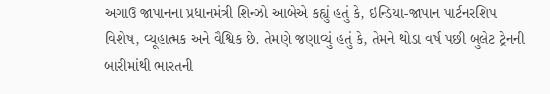અગાઉ જાપાનના પ્રધાનમંત્રી શિન્ઝો આબેએ કહ્યું હતું કે, ઇન્ડિયા-જાપાન પાર્ટનરશિપ વિશેષ, વ્યૂહાત્મક અને વૈશ્વિક છે. તેમણે જણાવ્યું હતું કે, તેમને થોડા વર્ષ પછી બુલેટ ટ્રેનની બારીમાંથી ભારતની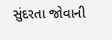સુંદરતા જોવાની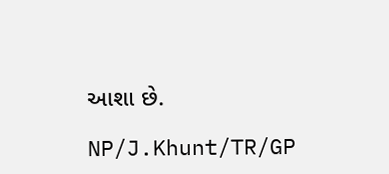આશા છે.

NP/J.Khunt/TR/GP